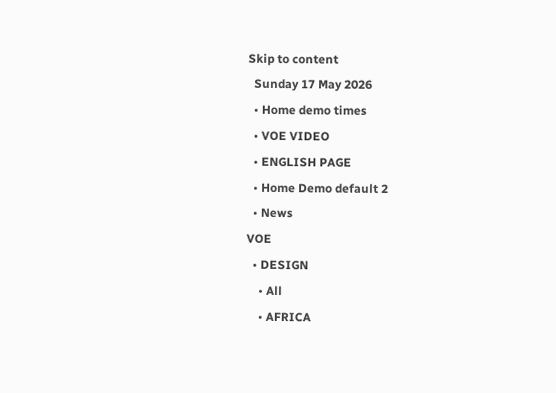Skip to content
  Sunday 17 May 2026
  • Home demo times
  • VOE VIDEO
  • ENGLISH PAGE
  • Home Demo default 2
  • News
VOE
  • DESIGN
    • All
    • AFRICA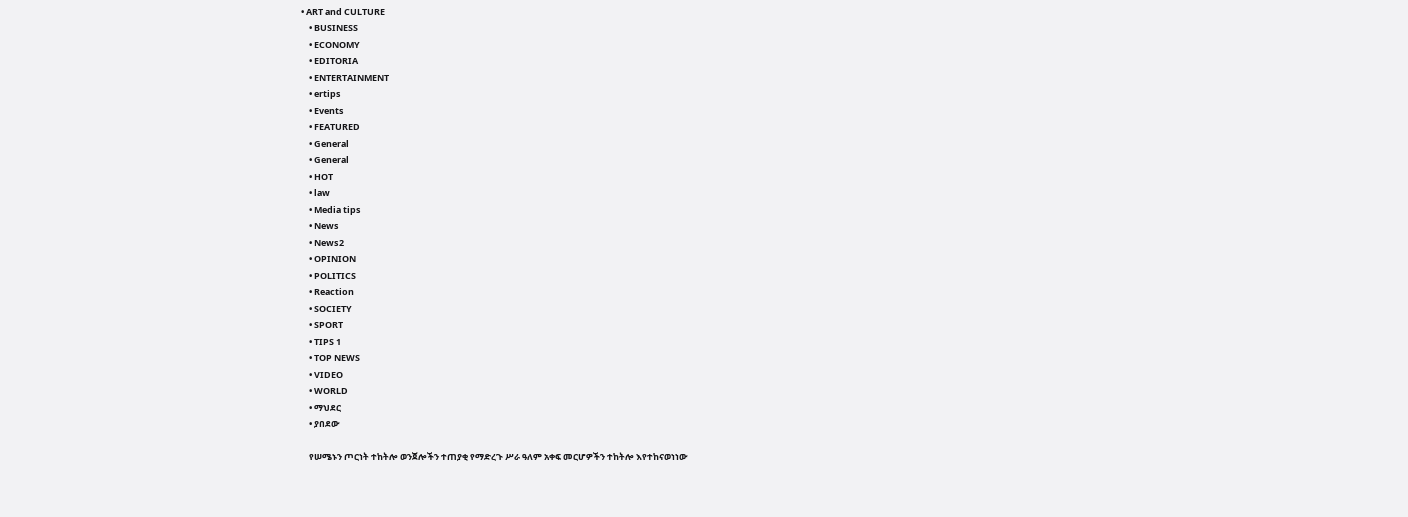• ART and CULTURE
    • BUSINESS
    • ECONOMY
    • EDITORIA
    • ENTERTAINMENT
    • ertips
    • Events
    • FEATURED
    • General
    • General
    • HOT
    • law
    • Media tips
    • News
    • News2
    • OPINION
    • POLITICS
    • Reaction
    • SOCIETY
    • SPORT
    • TIPS 1
    • TOP NEWS
    • VIDEO
    • WORLD
    • ማህደር
    • ያበደው

    የሠሜኑን ጦርነት ተከትሎ ወንጀሎችን ተጠያቂ የማድረጉ ሥራ ዓለም አቀፍ መርሆዎችን ተከትሎ እየተከናወነነው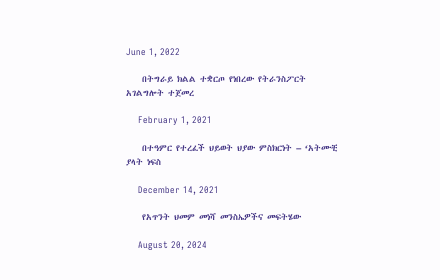June 1, 2022

    በትግራይ ክልል ተቋርጦ የነበረው የትራንስፖርት አገልግሎት ተጀመረ

    February 1, 2021

    በተዓምር የተረፈች ህይወት ህያው ምስክርነት – ‘አትሙቺ ያላት ነፍስ

    December 14, 2021

    የአጥንት ህመም መነሻ መንስኤዎችና መፍትሄው

    August 20, 2024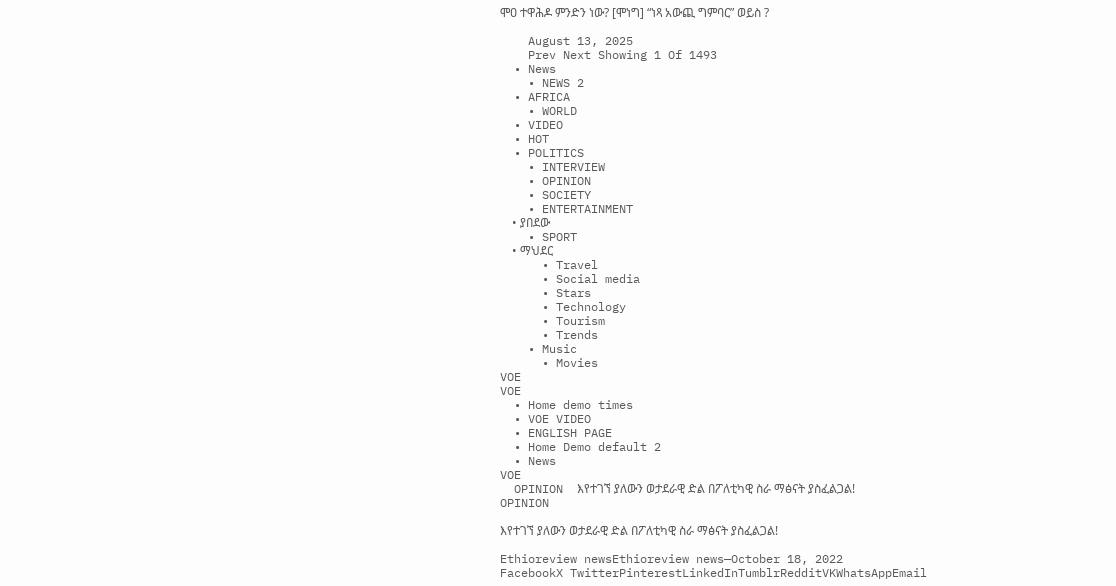ሞዐ ተዋሕዶ ምንድን ነው? [ሞነግ] “ነጻ አውጪ ግምባር” ወይስ ?

    August 13, 2025
    Prev Next Showing 1 Of 1493
  • News
    • NEWS 2
  • AFRICA
    • WORLD
  • VIDEO
  • HOT
  • POLITICS
    • INTERVIEW
    • OPINION
    • SOCIETY
    • ENTERTAINMENT
    • ያበደው
    • SPORT
    • ማህደር
      • Travel
      • Social media
      • Stars
      • Technology
      • Tourism
      • Trends
    • Music
      • Movies
VOE
VOE
  • Home demo times
  • VOE VIDEO
  • ENGLISH PAGE
  • Home Demo default 2
  • News
VOE
  OPINION  እየተገኘ ያለውን ወታደራዊ ድል በፖለቲካዊ ስራ ማፅናት ያስፈልጋል!
OPINION

እየተገኘ ያለውን ወታደራዊ ድል በፖለቲካዊ ስራ ማፅናት ያስፈልጋል!

Ethioreview newsEthioreview news—October 18, 2022
FacebookX TwitterPinterestLinkedInTumblrRedditVKWhatsAppEmail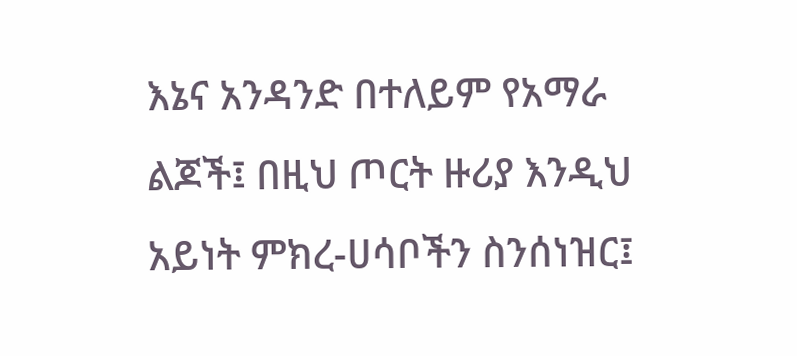እኔና አንዳንድ በተለይም የአማራ ልጆች፤ በዚህ ጦርት ዙሪያ እንዲህ አይነት ምክረ-ሀሳቦችን ስንሰነዝር፤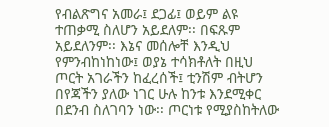የብልጽግና አመራ፤ ደጋፊ፤ ወይም ልዩ ተጠቃሚ ስለሆን አይደለም፡፡ በፍጹም አይደለንም፡፡ እኔና መሰሎቸ እንዲህ የምንብከነከነው፤ ወያኔ ተሳክቶለት በዚህ ጦርት አገራችን ከፈረሰች፤ ቲንሽም ብትሆን በየጃችን ያለው ነገር ሁሉ ከንቱ እንደሚቀር በደንብ ስለገባን ነው፡፡ ጦርነቱ የሚያስከትለው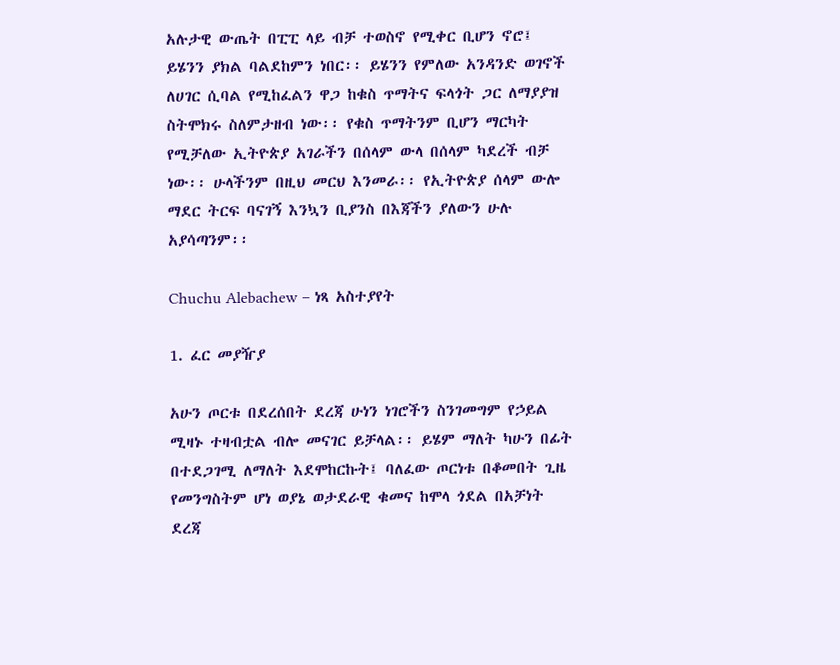አሉታዊ ውጤት በፒፒ ላይ ብቻ ተወስኖ የሚቀር ቢሆን ኖሮ፤ ይሄንን ያክል ባልደከምን ነበር፡፡ ይሄንን የምለው አንዳንድ ወገኖች ለሀገር ሲባል የሚከፈልን ዋጋ ከቁስ ጥማትና ፍላጎት ጋር ለማያያዝ ስትሞክሩ ስለምታዘብ ነው፡፡ የቁስ ጥማትንም ቢሆን ማርካት የሚቻለው ኢትዮጵያ አገራችን በሰላም ውላ በሰላም ካደረች ብቻ ነው፡፡ ሁላችንም በዚህ መርህ እንመራ፡፡ የኢትዮጵያ ሰላም ውሎ ማደር ትርፍ ባናገኝ እንኳን ቢያንስ በእጃችን ያለውን ሁሉ አያሳጣንም፡፡

Chuchu Alebachew – ነጻ አስተያየት

1. ፈር መያዥያ

አሁን ጦርቱ በደረሰበት ደረጃ ሁነን ነገሮችን ስንገመግም የኃይል ሚዛኑ ተዛብቷል ብሎ መናገር ይቻላል፡፡ ይሄም ማለት ካሁን በፊት በተደጋገሚ ለማለት እደሞከርኩት፤ ባለፈው ጦርነቱ በቆመበት ጊዜ የመንግስትም ሆነ ወያኔ ወታደራዊ ቁመና ከሞላ ጎደል በአቻነት ደረጃ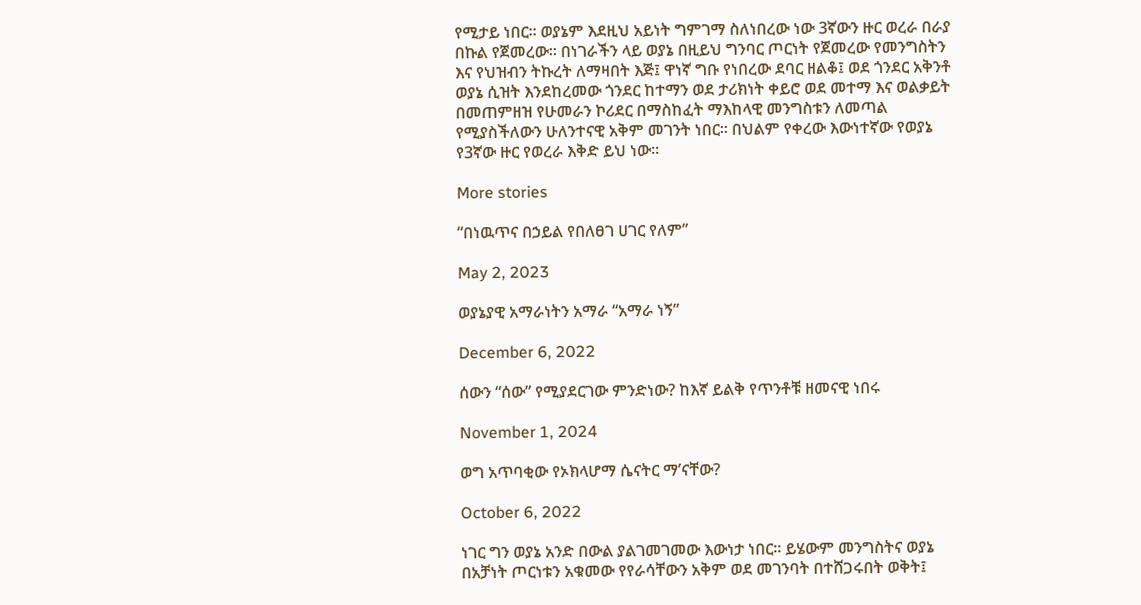የሚታይ ነበር፡፡ ወያኔም እደዚህ አይነት ግምገማ ስለነበረው ነው 3ኛውን ዙር ወረራ በራያ በኩል የጀመረው፡፡ በነገራችን ላይ ወያኔ በዚይህ ግንባር ጦርነት የጀመረው የመንግስትን እና የህዝብን ትኩረት ለማዛበት እጅ፤ ዋነኛ ግቡ የነበረው ደባር ዘልቆ፤ ወደ ጎንደር አቅንቶ ወያኔ ሲዝት እንደከረመው ጎንደር ከተማን ወደ ታሪክነት ቀይሮ ወደ መተማ እና ወልቃይት በመጠምዘዝ የሁመራን ኮሪደር በማስከፈት ማእከላዊ መንግስቱን ለመጣል የሚያስችለውን ሁለንተናዊ አቅም መገንት ነበር፡፡ በህልም የቀረው እውነተኛው የወያኔ የ3ኛው ዙር የወረራ እቅድ ይህ ነው፡፡

More stories

“በነዉጥና በኃይል የበለፀገ ሀገር የለም”

May 2, 2023

ወያኔያዊ አማራነትን አማራ “አማራ ነኝ”

December 6, 2022

ሰውን “ሰው” የሚያደርገው ምንድነው? ከእኛ ይልቅ የጥንቶቹ ዘመናዊ ነበሩ

November 1, 2024

ወግ አጥባቂው የኦክላሆማ ሴናትር ማ’ናቸው?

October 6, 2022

ነገር ግን ወያኔ አንድ በውል ያልገመገመው እውነታ ነበር፡፡ ይሄውም መንግስትና ወያኔ በአቻነት ጦርነቱን አቁመው የየራሳቸውን አቅም ወደ መገንባት በተሸጋሩበት ወቅት፤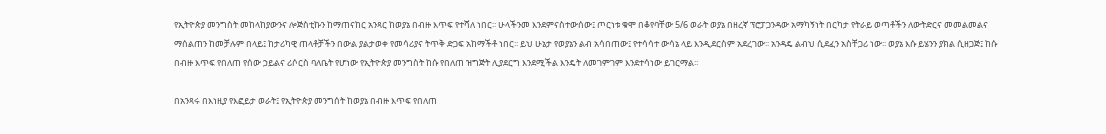የኢትዮጵያ መንግስት መከላከያውንና ሎጅስቲኩን ከማጠናከር አንጻር ከወያኔ በብዙ እጥፍ የተሻለ ነበር፡፡ ሁላችንመ እንደምናስተውሰው፤ ጦርነቱ ቁሞ በቆየባቸው 5/6 ወራት ወያኔ በዘረኛ ፕሮፓጋንዳው አማካኝነት በርካታ የትራይ ወጣቶችን ለውትድርና መመልመልና ማሰልጠን ከመቻሉም በላይ፤ ከታሪካዊ ጠላቶቻችን በውል ያልታወቀ የመሳሪያና ትጥቅ ድጋፍ አከማችቶ ነበር፡፡ ይህ ሁኔታ የወያኔን ልብ አሳበጠው፤ የተሳሳተ ውሳኔ ላይ እንዲደርስም አደረገው፡፡ አንዳዴ ልብህ ሲደፈን አስቸጋሪ ነው፡፡ ወያኔ እሱ ይሄንን ያክል ሲዘጋጅ፤ ከሱ በብዙ እጥፍ የበለጠ የሰው ኃይልና ሪሶርስ ባለቤት የሆነው የኢትዮጵያ መንግስት ከሱ የበለጠ ዝግጅት ሊያደርግ እንደሚችል እንዴት ለመገምገም እንደተሳነው ይገርማል፡፡

በአንጻሩ በእነዚያ የእፎይታ ወራት፤ የኢትዮጵያ መንግሰት ከወያኔ በብዙ እጥፍ የበለጠ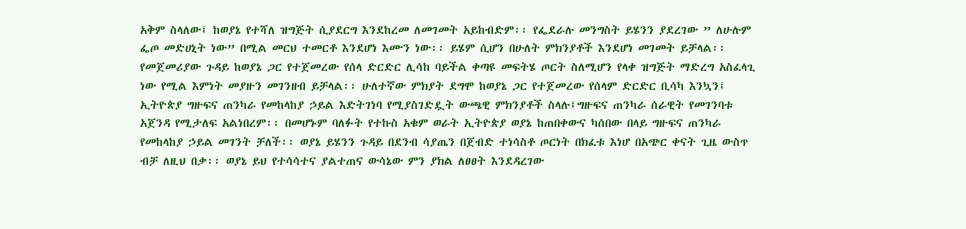አቅም ስላለው፤ ከወያኔ የተሻለ ዝግጅት ሲያደርግ እንደከረመ ለመገመት አይከብድም፡፡ የፌደራሉ መንግስት ይሄንን ያደረገው ” ለሁሉም ፌጦ መድሀኒት ነው” በሚል መርህ ተመርቶ እንደሆነ እሙን ነው፡፡ ይሄም ሲሆን በሁለት ምክንያቶች እንደሆነ መገመት ይቻላል፡፡ የመጀመሪያው ጉዳይ ከወያኔ ጋር የተጀመረው የሰላ ድርድር ሊሳከ ባይችል ቀጣዩ መፍትሄ ጦርት ስለሚሆን የላቀ ዝግጅት ማድረግ አስፈላጊ ነው የሚል እምነት መያዙን መገንዘብ ይቻላል፡፡ ሁለተኛው ምክያት ደግሞ ከወያኔ ጋር የተጀመረው የሰላም ድርድር ቢሳካ እንኳን፤ ኢትዮጵያ ግዙፍና ጠንካራ የመከላከያ ኃይል እድትገነባ የሚያስገድዷት ውጫዊ ምክንያቶች ስላሉ፤ግዙፍና ጠንካራ ሰራዊት የመገንባቱ አጀንዳ የሚታለፍ አልነበረም፡፡ በመሆኑም ባለፉት የተኩስ አቁም ወራት ኢትዮጵያ ወያኔ ከጠበቀውና ካሰበው በላይ ግዙፍና ጠንካራ የመከላከያ ኃይል መገንት ቻለች፡፡ ወያኔ ይሄንን ጉዳይ በደንብ ሳያጤን በጀብድ ተነሳስቶ ጦርነት በክፈቱ እነሆ በአጭር ቀናት ጊዜ ውስጥ ብቻ ለዚህ በቃ፡፡ ወያኔ ይህ የተሳሳተና ያልተጠና ውሳኔው ምን ያክል ለፀፀት እንደዳረገው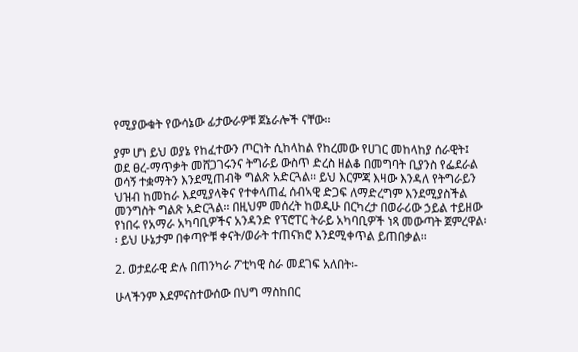የሚያውቁት የውሳኔው ፊታውራዎቹ ጀኔራሎች ናቸው፡፡

ያም ሆነ ይህ ወያኔ የከፈተውን ጦርነት ሲከላከል የከረመው የሀገር መከላከያ ሰራዊት፤ ወደ ፀረ-ማጥቃት መሸጋገሩንና ትግራይ ውስጥ ድረስ ዘልቆ በመግባት ቢያንስ የፌደራል ወሳኝ ተቋማትን እንደሚጠብቅ ግልጽ አድርጓል፡፡ ይህ እርምጃ እዛው እንዳለ የትግራይን ህዝብ ከመከራ እደሚያላቅና የተቀላጠፈ ሰብኣዊ ድጋፍ ለማድረግም እንደሚያስችል መንግስት ግልጽ አድርጓል፡፡ በዚህም መሰረት ከወዲሁ በርካረታ በወራሪው ኃይል ተይዘው የነበሩ የአማራ አካባቢዎችና አንዳንድ የፕሮፐር ትራይ አካባቢዎች ነጻ መውጣት ጀምረዋል፡፡ ይህ ሁኔታም በቀጣዮቹ ቀናት/ወራት ተጠናክሮ እንደሚቀጥል ይጠበቃል፡፡

2. ወታደራዊ ድሉ በጠንካራ ፖቲካዊ ስራ መደገፍ አለበት፡-

ሁላችንም እደምናስተውሰው በህግ ማስከበር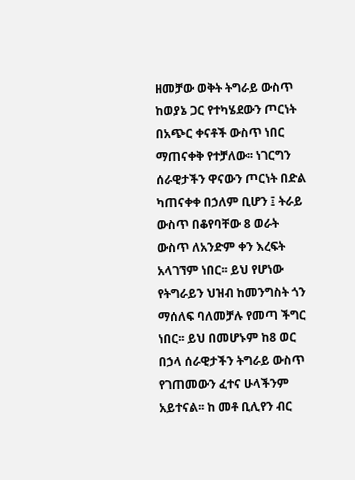ዘመቻው ወቅት ትግራይ ውስጥ ከወያኔ ጋር የተካሄደውን ጦርነት በአጭር ቀናቶች ውስጥ ነበር ማጠናቀቅ የተቻለው፡፡ ነገርግን ሰራዊታችን ዋናውን ጦርነት በድል ካጠናቀቀ በኃለም ቢሆን ፤ ትራይ ውስጥ በቆየባቸው 8 ወራት ውስጥ ለአንድም ቀን እረፍት አላገኘም ነበር፡፡ ይህ የሆነው የትግራይን ህዝብ ከመንግስት ጎን ማሰለፍ ባለመቻሉ የመጣ ችግር ነበር፡፡ ይህ በመሆኑም ከ8 ወር በኃላ ሰራዊታችን ትግራይ ውስጥ የገጠመውን ፈተና ሁላችንም አይተናል፡፡ ከ መቶ ቢሊየን ብር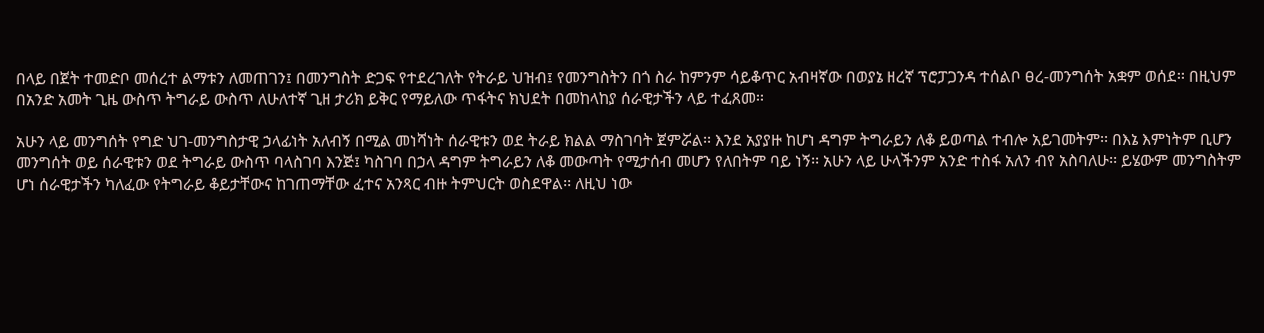በላይ በጀት ተመድቦ መሰረተ ልማቱን ለመጠገን፤ በመንግስት ድጋፍ የተደረገለት የትራይ ህዝብ፤ የመንግስትን በጎ ስራ ከምንም ሳይቆጥር አብዛኛው በወያኔ ዘረኛ ፕሮፓጋንዳ ተሰልቦ ፀረ-መንግሰት አቋም ወሰደ፡፡ በዚህም በአንድ አመት ጊዜ ውስጥ ትግራይ ውስጥ ለሁለተኛ ጊዘ ታሪክ ይቅር የማይለው ጥፋትና ክህደት በመከላከያ ሰራዊታችን ላይ ተፈጸመ፡፡

አሁን ላይ መንግሰት የግድ ህገ-መንግስታዊ ኃላፊነት አለብኝ በሚል መነሻነት ሰራዊቱን ወደ ትራይ ክልል ማስገባት ጀምሯል፡፡ እንደ አያያዙ ከሆነ ዳግም ትግራይን ለቆ ይወጣል ተብሎ አይገመትም፡፡ በእኔ እምነትም ቢሆን መንግሰት ወይ ሰራዊቱን ወደ ትግራይ ውስጥ ባላስገባ እንጅ፤ ካስገባ በኃላ ዳግም ትግራይን ለቆ መውጣት የሚታሰብ መሆን የለበትም ባይ ነኝ፡፡ አሁን ላይ ሁላችንም አንድ ተስፋ አለን ብየ አስባለሁ፡፡ ይሄውም መንግስትም ሆነ ሰራዊታችን ካለፈው የትግራይ ቆይታቸውና ከገጠማቸው ፈተና አንጻር ብዙ ትምህርት ወስደዋል፡፡ ለዚህ ነው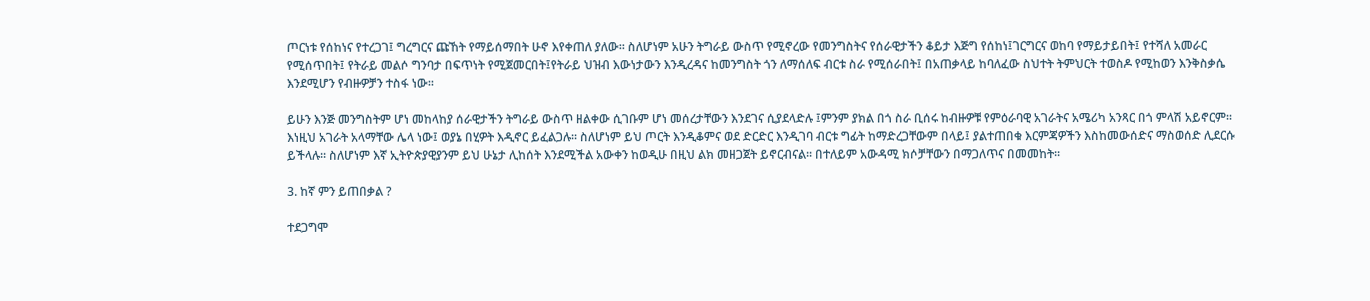ጦርነቱ የሰከነና የተረጋገ፤ ግረግርና ጩኸት የማይሰማበት ሁኖ እየቀጠለ ያለው፡፡ ስለሆነም አሁን ትግራይ ውስጥ የሚኖረው የመንግስትና የሰራዊታችን ቆይታ እጅግ የሰከነ፤ገርግርና ወከባ የማይታይበት፤ የተሻለ አመራር የሚሰጥበት፤ የትራይ መልሶ ግንባታ በፍጥነት የሚጀመርበት፤የትራይ ህዝብ እውነታውን እንዲረዳና ከመንግስት ጎን ለማሰለፍ ብርቱ ስራ የሚሰራበት፤ በአጠቃላይ ከባለፈው ስህተት ትምህርት ተወስዶ የሚከወን እንቅስቃሴ እንደሚሆን የብዙዎቻን ተስፋ ነው፡፡

ይሁን እንጅ መንግስትም ሆነ መከላከያ ሰራዊታችን ትግራይ ውስጥ ዘልቀው ሲገቡም ሆነ መሰረታቸውን እንደገና ሲያደላድሉ ፤ምንም ያክል በጎ ስራ ቢሰሩ ከብዙዎቹ የምዕራባዊ አገራትና አሜሪካ አንጻር በጎ ምላሽ አይኖርም፡፡ እነዚህ አገራት አላማቸው ሌላ ነው፤ ወያኔ በሂዎት እዲኖር ይፈልጋሉ፡፡ ስለሆነም ይህ ጦርት እንዲቆምና ወደ ድርድር እንዲገባ ብርቱ ግፊት ከማድረጋቸውም በላይ፤ ያልተጠበቁ እርምጃዎችን እስከመውሰድና ማስወሰድ ሊደርሱ ይችላሉ፡፡ ስለሆነም እኛ ኢትዮጵያዊያንም ይህ ሁኔታ ሊከሰት እንደሚችል አውቀን ከወዲሁ በዚህ ልክ መዘጋጀት ይኖርብናል፡፡ በተለይም አውዳሚ ክሶቻቸውን በማጋለጥና በመመከት፡፡

3. ከኛ ምን ይጠበቃል ?

ተደጋግሞ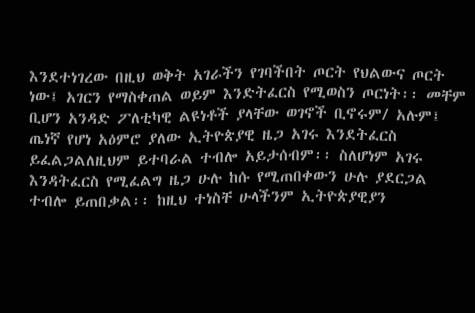እንደተነገረው በዚህ ወቅት አገራችን የገባችበት ጦርት የህልውና ጦርት ነው፤ አገርን የማስቀጠል ወይም እንድትፈርስ የሚወስን ጦርነት፡፡ መቸም ቢሆን አንዳድ ፖለቲካዊ ልዩነቶች ያላቸው ወገኖች ቢኖሩም/ አሉም፤ ጤነኛ የሆነ አዕምሮ ያለው ኢትዮጵያዊ ዜጋ አገሩ እንደትፈርስ ይፈልጋልለዚህም ይተባራል ተብሎ አይታሰብም፡፡ ስለሆነም አገሩ እንዳትፈርስ የሚፈልግ ዜጋ ሁሉ ከሱ የሚጠበቀውን ሁሉ ያደርጋል ተብሎ ይጠበቃል፡፡ ከዚህ ተነስቸ ሁላችንም ኢትዮጵያዊያን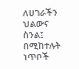ለሀገራችን ህልውና ስንል፤ በሚከተሉት ነጥቦች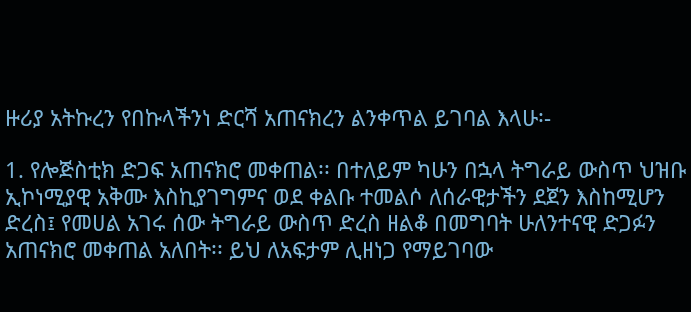ዙሪያ አትኩረን የበኩላችንነ ድርሻ አጠናክረን ልንቀጥል ይገባል እላሁ፡-

1. የሎጅስቲክ ድጋፍ አጠናክሮ መቀጠል፡፡ በተለይም ካሁን በኋላ ትግራይ ውስጥ ህዝቡ ኢኮነሚያዊ አቅሙ እስኪያገግምና ወደ ቀልቡ ተመልሶ ለሰራዊታችን ደጀን እስከሚሆን ድረስ፤ የመሀል አገሩ ሰው ትግራይ ውስጥ ድረስ ዘልቆ በመግባት ሁለንተናዊ ድጋፉን አጠናክሮ መቀጠል አለበት፡፡ ይህ ለአፍታም ሊዘነጋ የማይገባው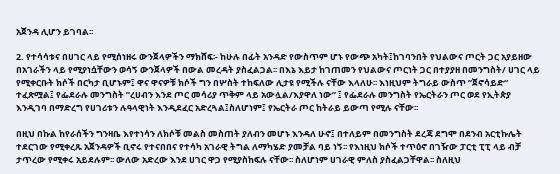አጀንዳ ሊሆን ይገባል፡፡

2. የተሳሳቱና በሀገር ላይ የሚሰነዘሩ ውንጀላዎችን ማክሸፍ፡- ከሁሉ በፊት አንዳድ የውስጥም ሆኑ የውጭ አካት፤ከገባንበት የህልውና ጦርት ጋር አያይዘው በአገራችን ላይ የሚያነሷቸውን ወሳኝ ውንጀላዎች በውል መረዳት ያስፈልጋል፡፡ በእኔ እይታ ከገጠመን የህልውና ጦርነት ጋር በተያያዘ በመንግስት/ ሀገር ላይ የሚቀርቡት ክሶች በርካታ ቢሆኑም፤ ዋና ዋናዎቹ ክሶች ግን በሦስት ተከፍለው ሊታዩ የሚችሉ ናቸው እላለሁ፡፡ እነዚህም ትግራይ ውስጥ ”ጀኖሳይድ“ ተፈጽሟል፤ የፌደራሉ መንግስት ”ረሀብን እንደ ጦር መሳሪያ ጥቅም ላይ አውሏል/እያዋለ ነው” ፤ የፌደራሉ መንግስት የኤርትራን ጦር ወደ የኢትጵያ እንዲገባ በማድረግ የሀገሪቱን ሉዓላዊነት እንዲደፈር አድረጓል፤ስለሆነም፤ የኤርትራ ጦር ከትራይ ይውጣ የሚሉ ናቸው፡፡

በዚህ በኩል ከየራሰችን ግንዛቤ እየተነሳን ለክሶቹ መልስ መስጠት ያለብን መሆኑ እንዳለ ሁኖ፤ በተለይም በመንግስት ደረጃ ደግሞ በደንብ አርቲኩሌት ተደርገው የሚቀረጹ አጀንዳዎች ቢኖሩ የተናበበና የተሳካ አገራዊ ትግል ለማካሄድ ያመቻል ባይ ነኝ፡፡ የእነዚህ ክሶች ተጥዕኖ በገዥው ፓርቲ ፒፒ ላይ ብቻ ታጥረው የሚቀሩ አይደሉም፡፡ ውለው አድረው እንደ ሀገር ዋጋ የሚያስከፍሉ ናቸው፡፡ ስለሆነም ሀገራዊ ምለስ ያስፈልጋቸዋል፡፡ ስለዚህ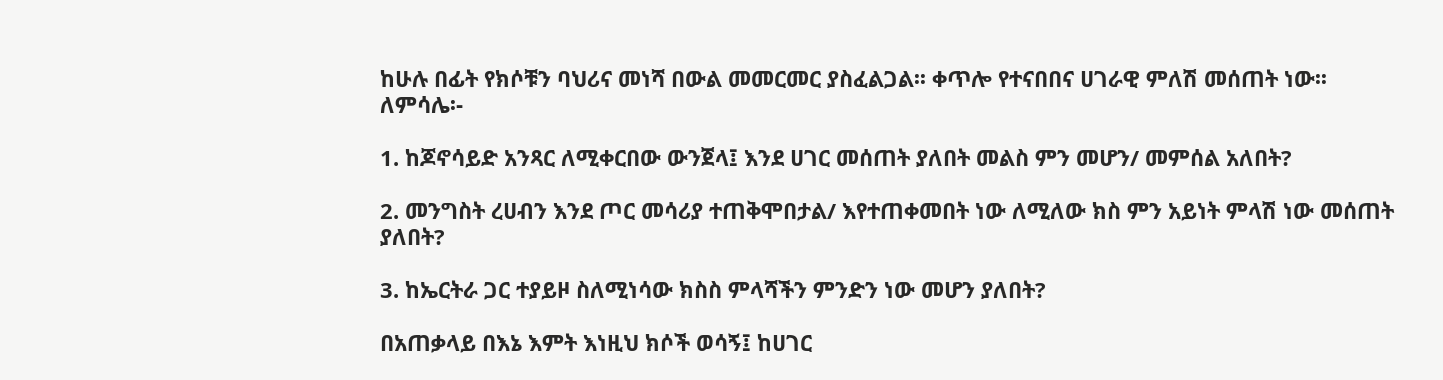ከሁሉ በፊት የክሶቹን ባህሪና መነሻ በውል መመርመር ያስፈልጋል፡፡ ቀጥሎ የተናበበና ሀገራዊ ምለሽ መሰጠት ነው፡፡ ለምሳሌ፡-

1. ከጆኖሳይድ አንጻር ለሚቀርበው ውንጀላ፤ እንደ ሀገር መሰጠት ያለበት መልስ ምን መሆን/ መምሰል አለበት?

2. መንግስት ረሀብን እንደ ጦር መሳሪያ ተጠቅሞበታል/ እየተጠቀመበት ነው ለሚለው ክስ ምን አይነት ምላሽ ነው መሰጠት ያለበት?

3. ከኤርትራ ጋር ተያይዞ ስለሚነሳው ክስስ ምላሻችን ምንድን ነው መሆን ያለበት?

በአጠቃላይ በእኔ እምት እነዚህ ክሶች ወሳኝ፤ ከሀገር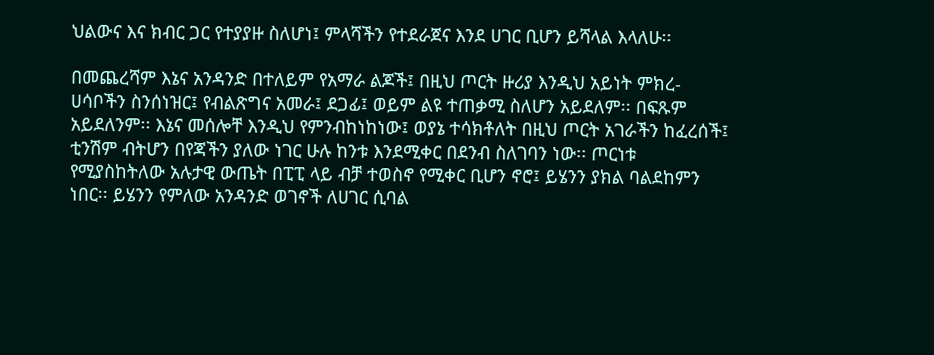ህልውና እና ክብር ጋር የተያያዙ ስለሆነ፤ ምላሻችን የተደራጀና እንደ ሀገር ቢሆን ይሻላል እላለሁ፡፡

በመጨረሻም እኔና አንዳንድ በተለይም የአማራ ልጆች፤ በዚህ ጦርት ዙሪያ እንዲህ አይነት ምክረ-ሀሳቦችን ስንሰነዝር፤ የብልጽግና አመራ፤ ደጋፊ፤ ወይም ልዩ ተጠቃሚ ስለሆን አይደለም፡፡ በፍጹም አይደለንም፡፡ እኔና መሰሎቸ እንዲህ የምንብከነከነው፤ ወያኔ ተሳክቶለት በዚህ ጦርት አገራችን ከፈረሰች፤ ቲንሽም ብትሆን በየጃችን ያለው ነገር ሁሉ ከንቱ እንደሚቀር በደንብ ስለገባን ነው፡፡ ጦርነቱ የሚያስከትለው አሉታዊ ውጤት በፒፒ ላይ ብቻ ተወስኖ የሚቀር ቢሆን ኖሮ፤ ይሄንን ያክል ባልደከምን ነበር፡፡ ይሄንን የምለው አንዳንድ ወገኖች ለሀገር ሲባል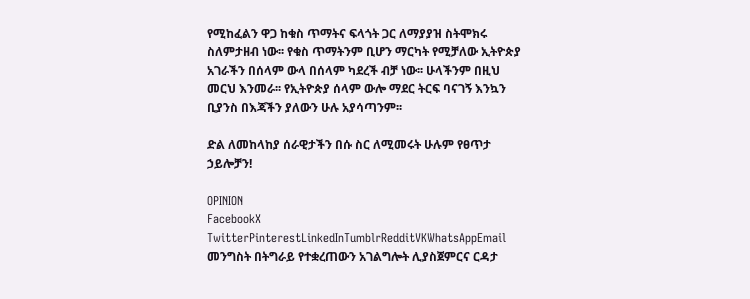የሚከፈልን ዋጋ ከቁስ ጥማትና ፍላጎት ጋር ለማያያዝ ስትሞክሩ ስለምታዘብ ነው፡፡ የቁስ ጥማትንም ቢሆን ማርካት የሚቻለው ኢትዮጵያ አገራችን በሰላም ውላ በሰላም ካደረች ብቻ ነው፡፡ ሁላችንም በዚህ መርህ እንመራ፡፡ የኢትዮጵያ ሰላም ውሎ ማደር ትርፍ ባናገኝ እንኳን ቢያንስ በእጃችን ያለውን ሁሉ አያሳጣንም፡፡

ድል ለመከላከያ ሰራዊታችን በሱ ስር ለሚመሩት ሁሉም የፀጥታ ኃይሎቻን!

OPINION
FacebookX TwitterPinterestLinkedInTumblrRedditVKWhatsAppEmail
መንግስት በትግራይ የተቋረጠውን አገልግሎት ሊያስጀምርና ርዳታ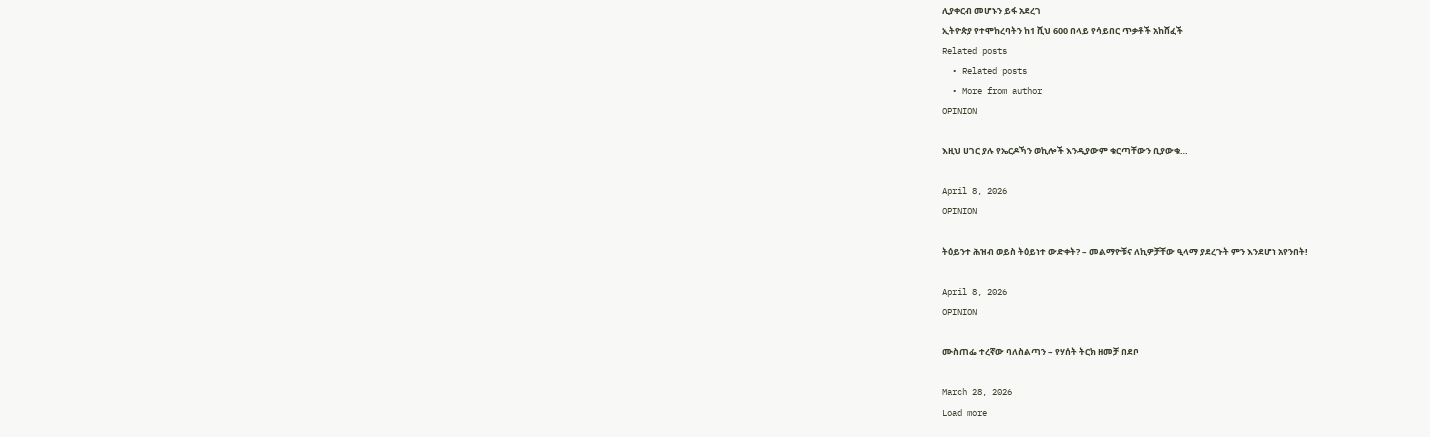ሊያቀርብ መሆኑን ይፋ አደረገ
ኢትዮጵያ የተሞከረባትን ከ1 ሺህ 600 በላይ የሳይበር ጥቃቶች አከሸፈች
Related posts
  • Related posts
  • More from author
OPINION

እዚህ ሀገር ያሉ የኤርዶኻን ወኪሎች እንዲያውም ቁርጣቸውን ቢያውቁ…

April 8, 2026
OPINION

ትዕይንተ ሕዝብ ወይስ ትዕይነተ ውድቀት? – መልማዮቹና ለኪዎቻቸው ዒላማ ያደረጉት ምን እንደሆነ አየንበት!

April 8, 2026
OPINION

ሙስጠፌ ተረኛው ባለስልጣን – የሃሰት ትርክ ዘመቻ በደቦ

March 28, 2026
Load more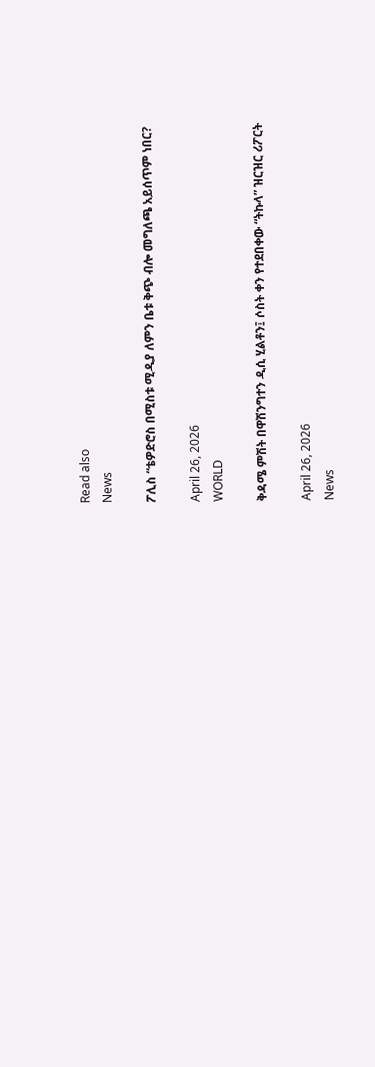Read also
News

ፖሊስ “ቴዎድሮስ በሚስቱ ሚዲያ ለምን ቤቱ ቅጭ ብሎ መግለጫ አይሰጥም ነበር?

April 26, 2026
WORLD

ቅዳሜ ምሽት በዋሽንግተን ዲሲ ሂልቶን፤ ሶስት ቀን የተደበቀው “ትኩላ” ዝርዝር ሪፖርት

April 26, 2026
News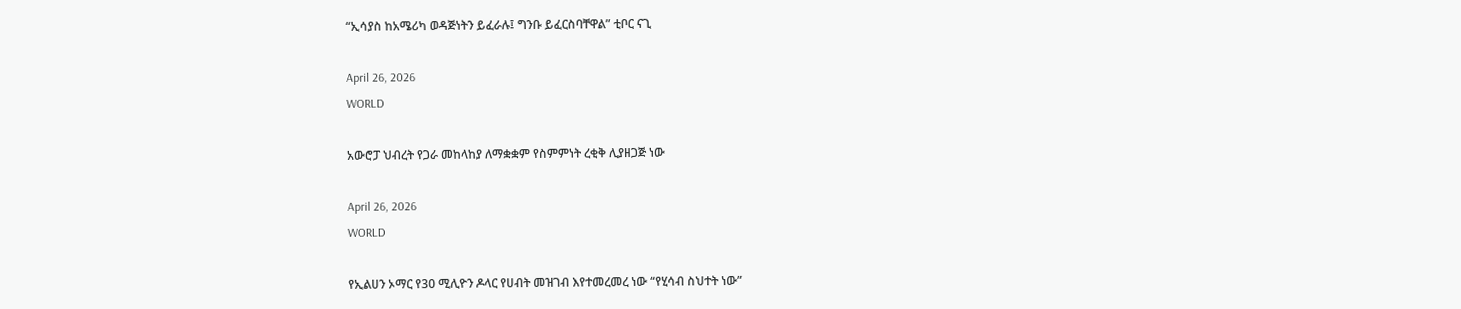“ኢሳያስ ከአሜሪካ ወዳጅነትን ይፈራሉ፤ ግንቡ ይፈርስባቸዋል” ቲቦር ናጊ

April 26, 2026
WORLD

አውሮፓ ህብረት የጋራ መከላከያ ለማቋቋም የስምምነት ረቂቅ ሊያዘጋጅ ነው

April 26, 2026
WORLD

የኢልሀን ኦማር የ30 ሚሊዮን ዶላር የሀብት መዝገብ እየተመረመረ ነው “የሂሳብ ስህተት ነው”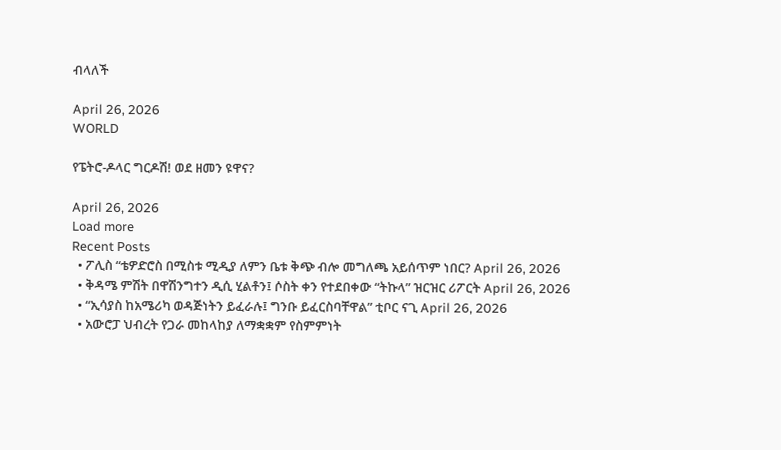ብላለች

April 26, 2026
WORLD

የፔትሮ-ዶላር ግርዶሽ! ወደ ዘመን ዩዋና?

April 26, 2026
Load more
Recent Posts
  • ፖሊስ “ቴዎድሮስ በሚስቱ ሚዲያ ለምን ቤቱ ቅጭ ብሎ መግለጫ አይሰጥም ነበር? April 26, 2026
  • ቅዳሜ ምሽት በዋሽንግተን ዲሲ ሂልቶን፤ ሶስት ቀን የተደበቀው “ትኩላ” ዝርዝር ሪፖርት April 26, 2026
  • “ኢሳያስ ከአሜሪካ ወዳጅነትን ይፈራሉ፤ ግንቡ ይፈርስባቸዋል” ቲቦር ናጊ April 26, 2026
  • አውሮፓ ህብረት የጋራ መከላከያ ለማቋቋም የስምምነት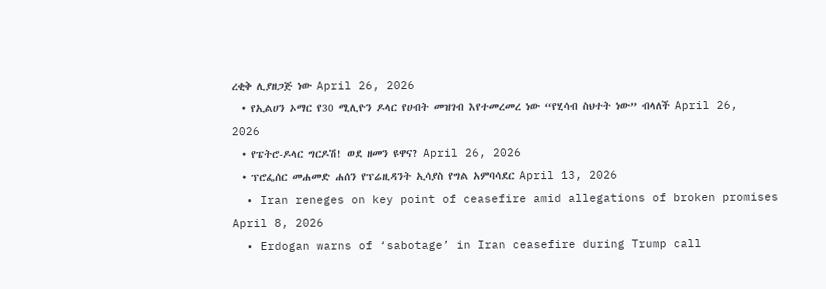ረቂቅ ሊያዘጋጅ ነው April 26, 2026
  • የኢልሀን ኦማር የ30 ሚሊዮን ዶላር የሀብት መዝገብ እየተመረመረ ነው “የሂሳብ ስህተት ነው” ብላለች April 26, 2026
  • የፔትሮ-ዶላር ግርዶሽ! ወደ ዘመን ዩዋና? April 26, 2026
  • ፕሮፌሰር መሐመድ ሐሰን የፕሬዚዳንት ኢሳያስ የግል አምባሳደር April 13, 2026
  • Iran reneges on key point of ceasefire amid allegations of broken promises   April 8, 2026
  • Erdogan warns of ‘sabotage’ in Iran ceasefire during Trump call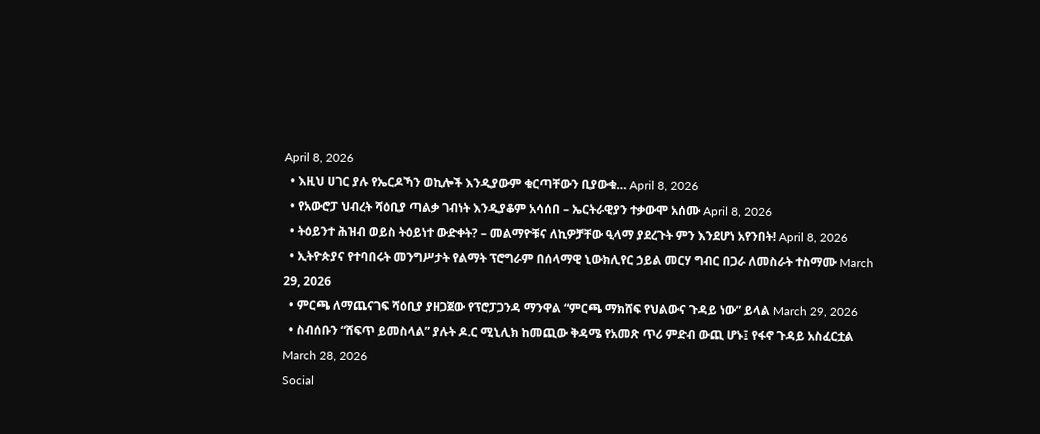April 8, 2026
  • እዚህ ሀገር ያሉ የኤርዶኻን ወኪሎች እንዲያውም ቁርጣቸውን ቢያውቁ… April 8, 2026
  • የአውሮፓ ህብረት ሻዕቢያ ጣልቃ ገብነት እንዲያቆም አሳሰበ – ኤርትራዊያን ተቃውሞ አሰሙ April 8, 2026
  • ትዕይንተ ሕዝብ ወይስ ትዕይነተ ውድቀት? – መልማዮቹና ለኪዎቻቸው ዒላማ ያደረጉት ምን እንደሆነ አየንበት! April 8, 2026
  • ኢትዮጵያና የተባበሩት መንግሥታት የልማት ፕሮግራም በሰላማዊ ኒውክሊየር ኃይል መርሃ ግብር በጋራ ለመስራት ተስማሙ March 29, 2026
  • ምርጫ ለማጨናገፍ ሻዕቢያ ያዘጋጀው የፕሮፓጋንዳ ማንዋል “ምርጫ ማክሸፍ የህልውና ጉዳይ ነው” ይላል March 29, 2026
  • ስብሰቡን “ሸፍጥ ይመስላል” ያሉት ዶ.ር ሚኒሊክ ከመጪው ቅዳሜ የአመጽ ጥሪ ምድብ ውጪ ሆኑ፤ የፋኖ ጉዳይ አስፈርቷል March 28, 2026
Social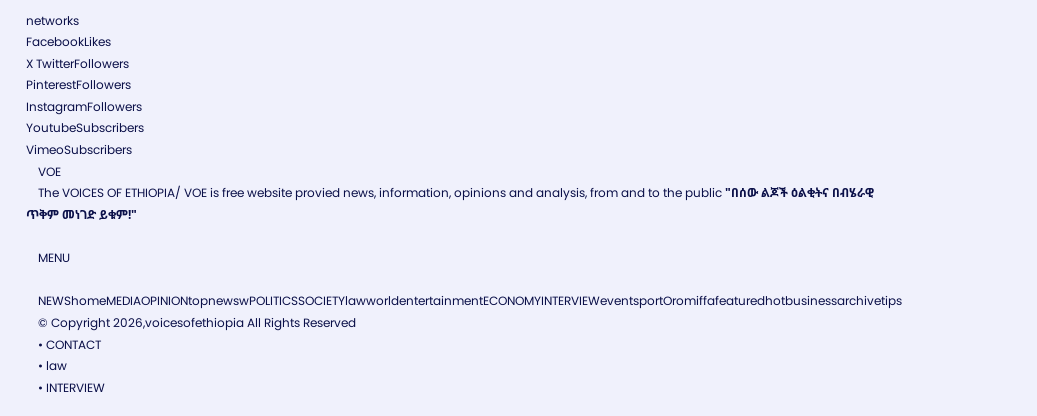networks
FacebookLikes
X TwitterFollowers
PinterestFollowers
InstagramFollowers
YoutubeSubscribers
VimeoSubscribers
    VOE
    The VOICES OF ETHIOPIA/ VOE is free website provied news, information, opinions and analysis, from and to the public "በሰው ልጆች ዕልቂትና በብሄራዊ ጥቅም መነገድ ይቁም!"

    MENU

    NEWShomeMEDIAOPINIONtopnewswPOLITICSSOCIETYlawworldentertainmentECONOMYINTERVIEWeventsportOromiffafeaturedhotbusinessarchivetips
    © Copyright 2026,voicesofethiopia All Rights Reserved
    • CONTACT
    • law
    • INTERVIEW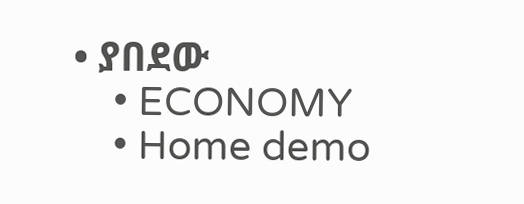• ያበደው
    • ECONOMY
    • Home demo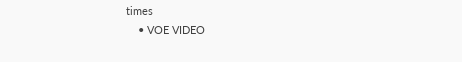times
    • VOE VIDEO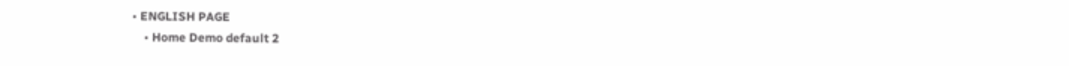• ENGLISH PAGE
    • Home Demo default 2